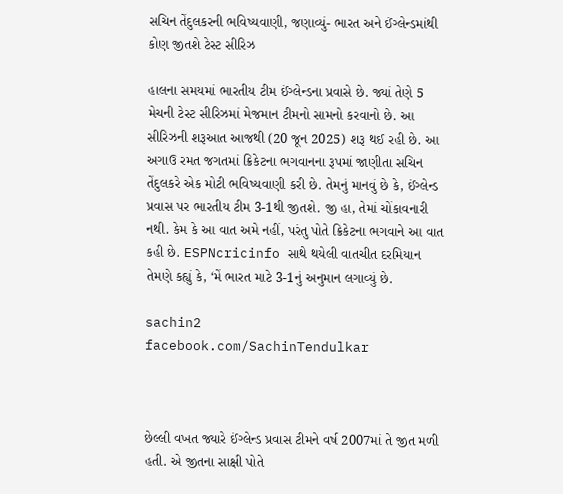સચિન તેંદુલકરની ભવિષ્યવાણી, જણાવ્યું- ભારત અને ઈંગ્લેન્ડમાંથી કોણ જીતશે ટેસ્ટ સીરિઝ

હાલના સમયમાં ભારતીય ટીમ ઈંગ્લેન્ડના પ્રવાસે છે. જ્યાં તેણે 5 મેચની ટેસ્ટ સીરિઝમાં મેજમાન ટીમનો સામનો કરવાનો છે. આ સીરિઝની શરૂઆત આજથી (20 જૂન 2025) શરૂ થઈ રહી છે. આ અગાઉ રમત જગતમાં ક્રિકેટના ભગવાનના રૂપમાં જાણીતા સચિન તેંદુલકરે એક મોટી ભવિષ્યવાણી કરી છે. તેમનું માનવું છે કે, ઈંગ્લેન્ડ પ્રવાસ પર ભારતીય ટીમ 3-1થી જીતશે. જી હા, તેમાં ચોંકાવનારી નથી. કેમ કે આ વાત અમે નહીં, પરંતુ પોતે ક્રિકેટના ભગવાને આ વાત કહી છે. ESPNcricinfo સાથે થયેલી વાતચીત દરમિયાન તેમણે કહ્યું કે, ‘મેં ભારત માટે 3-1નું અનુમાન લગાવ્યું છે.

sachin2
facebook.com/SachinTendulkar



છેલ્લી વખત જ્યારે ઈંગ્લેન્ડ પ્રવાસ ટીમને વર્ષ 2007માં તે જીત મળી હતી. એ જીતના સાક્ષી પોતે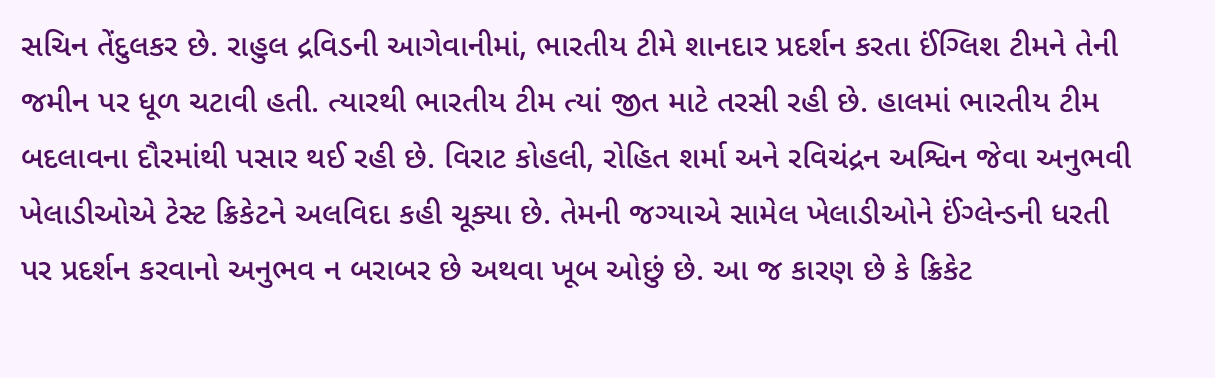સચિન તેંદુલકર છે. રાહુલ દ્રવિડની આગેવાનીમાં, ભારતીય ટીમે શાનદાર પ્રદર્શન કરતા ઈંગ્લિશ ટીમને તેની જમીન પર ધૂળ ચટાવી હતી. ત્યારથી ભારતીય ટીમ ત્યાં જીત માટે તરસી રહી છે. હાલમાં ભારતીય ટીમ બદલાવના દૌરમાંથી પસાર થઈ રહી છે. વિરાટ કોહલી, રોહિત શર્મા અને રવિચંદ્રન અશ્વિન જેવા અનુભવી ખેલાડીઓએ ટેસ્ટ ક્રિકેટને અલવિદા કહી ચૂક્યા છે. તેમની જગ્યાએ સામેલ ખેલાડીઓને ઈંગ્લેન્ડની ધરતી પર પ્રદર્શન કરવાનો અનુભવ ન બરાબર છે અથવા ખૂબ ઓછું છે. આ જ કારણ છે કે ક્રિકેટ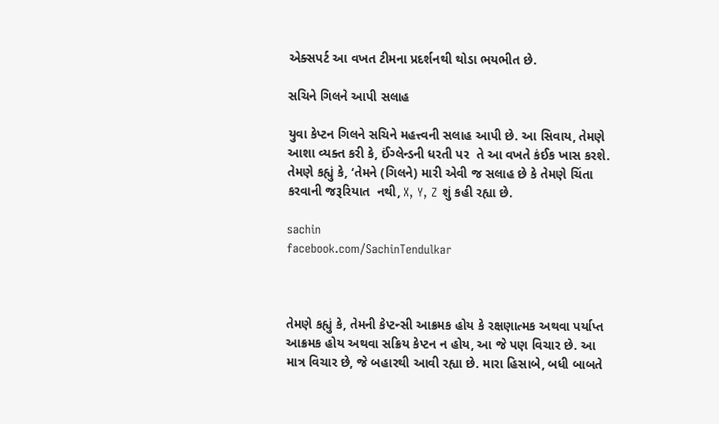એક્સપર્ટ આ વખત ટીમના પ્રદર્શનથી થોડા ભયભીત છે.

સચિને ગિલને આપી સલાહ

યુવા કેપ્ટન ગિલને સચિને મહત્ત્વની સલાહ આપી છે. આ સિવાય, તેમણે આશા વ્યક્ત કરી કે, ઈંગ્લેન્ડની ધરતી પર  તે આ વખતે કંઈક ખાસ કરશે. તેમણે કહ્યું કે, ‘તેમને (ગિલને) મારી એવી જ સલાહ છે કે તેમણે ચિંતા કરવાની જરૂરિયાત  નથી, X, Y, Z શું કહી રહ્યા છે.

sachin
facebook.com/SachinTendulkar



તેમણે કહ્યું કે, તેમની કેપ્ટન્સી આક્રમક હોય કે રક્ષણાત્મક અથવા પર્યાપ્ત આક્રમક હોય અથવા સક્રિય કેપ્ટન ન હોય, આ જે પણ વિચાર છે. આ માત્ર વિચાર છે, જે બહારથી આવી રહ્યા છે. મારા હિસાબે, બધી બાબતે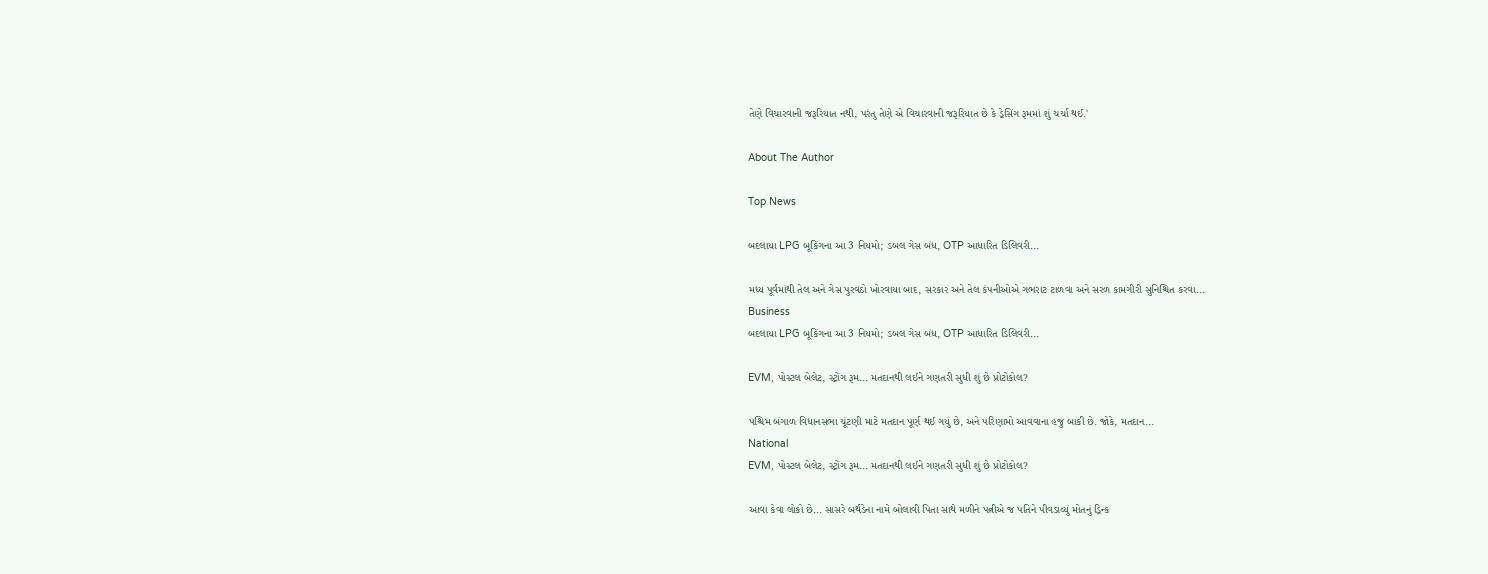તેણે વિચારવાની જરૂરિયાત નથી, પરંતુ તેણે એ વિચારવાની જરૂરિયાત છે કે ડ્રેસિંગ રૂમમાં શું ચર્ચા થઈ.'

About The Author

Top News

બદલાયા LPG બૂકિંગના આ 3 નિયમો; ડબલ ગેસ બંધ, OTP આધારિત ડિલિવરી...

મધ્ય પૂર્વમાંથી તેલ અને ગેસ પુરવઠો ખોરવાયા બાદ, સરકાર અને તેલ કંપનીઓએ ગભરાટ ટાળવા અને સરળ કામગીરી સુનિશ્ચિત કરવા...
Business
બદલાયા LPG બૂકિંગના આ 3 નિયમો; ડબલ ગેસ બંધ, OTP આધારિત ડિલિવરી...

EVM, પોસ્ટલ બેલેટ, સ્ટ્રોંગ રૂમ... મતદાનથી લઈને ગણતરી સુધી શું છે પ્રોટોકોલ?

પશ્ચિમ બંગાળ વિધાનસભા ચૂંટણી માટે મતદાન પૂર્ણ થઈ ગયું છે, અને પરિણામો આવવાના હજુ બાકી છે. જોકે, મતદાન...
National
EVM, પોસ્ટલ બેલેટ, સ્ટ્રોંગ રૂમ... મતદાનથી લઈને ગણતરી સુધી શું છે પ્રોટોકોલ?

આવા કેવા લોકો છે... સાસરે બર્થડેના નામે બોલાવી પિતા સાથે મળીને પત્નીએ જ પતિને પીવડાવ્યું મોતનું ડ્રિન્ક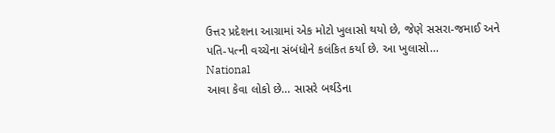ઉત્તર પ્રદેશના આગ્રામાં એક મોટો ખુલાસો થયો છે, જેણે સસરા-જમાઈ અને પતિ-પત્ની વચ્ચેના સંબંધોને કલંકિત કર્યા છે. આ ખુલાસો...
National
આવા કેવા લોકો છે... સાસરે બર્થડેના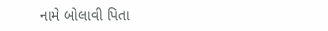નામે બોલાવી પિતા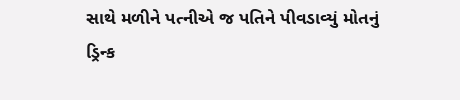સાથે મળીને પત્નીએ જ પતિને પીવડાવ્યું મોતનું ડ્રિન્ક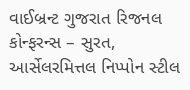વાઈબ્રન્ટ ગુજરાત રિજનલ કોન્ફરન્સ – સુરત, આર્સેલરમિત્તલ નિપ્પોન સ્ટીલ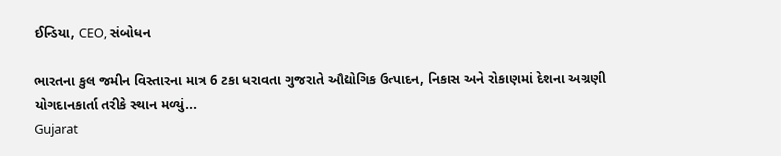ઈન્ડિયા, CEO, સંબોધન

ભારતના કુલ જમીન વિસ્તારના માત્ર 6 ટકા ધરાવતા ગુજરાતે ઔદ્યોગિક ઉત્પાદન, નિકાસ અને રોકાણમાં દેશના અગ્રણી યોગદાનકાર્તા તરીકે સ્થાન મળ્યું...
Gujarat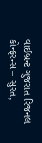વાઈબ્રન્ટ ગુજરાત રિજનલ કોન્ફરન્સ – સુરત,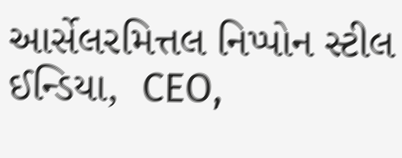આર્સેલરમિત્તલ નિપ્પોન સ્ટીલ ઈન્ડિયા,  CEO,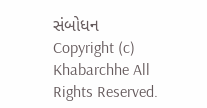સંબોધન
Copyright (c) Khabarchhe All Rights Reserved.